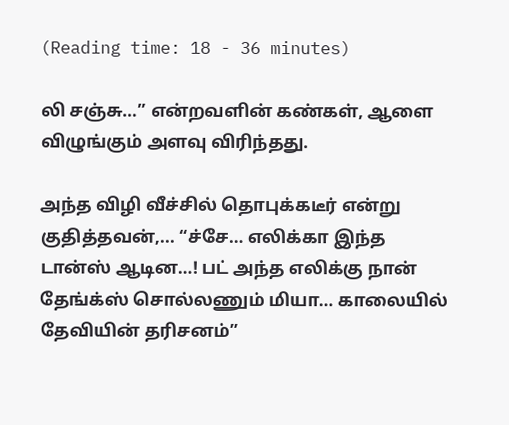(Reading time: 18 - 36 minutes)

லி சஞ்சு…” என்றவளின் கண்கள், ஆளை விழுங்கும் அளவு விரிந்தது.

அந்த விழி வீச்சில் தொபுக்கடீர் என்று குதித்தவன்,... “ச்சே… எலிக்கா இந்த டான்ஸ் ஆடின…! பட் அந்த எலிக்கு நான் தேங்க்ஸ் சொல்லணும் மியா… காலையில் தேவியின் தரிசனம்”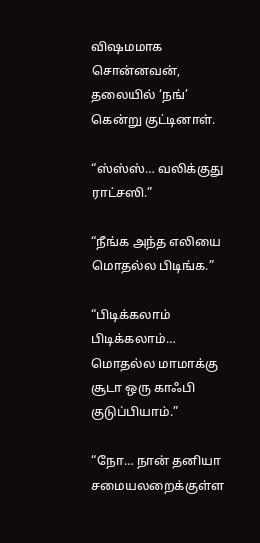விஷமமாக சொன்னவன், தலையில் ‘நங்’ கென்று குட்டினாள்.

“ஸ்ஸ்ஸ்… வலிக்குது  ராட்சஸி.”

“நீங்க அந்த எலியை மொதல்ல பிடிங்க.”

“பிடிக்கலாம் பிடிக்கலாம்… மொதல்ல மாமாக்கு சூடா ஒரு காஃபி குடுப்பியாம்.”

“நோ… நான் தனியா சமையலறைக்குள்ள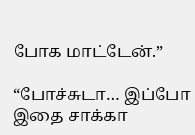போக மாட்டேன்.”

“போச்சுடா… இப்போ இதை சாக்கா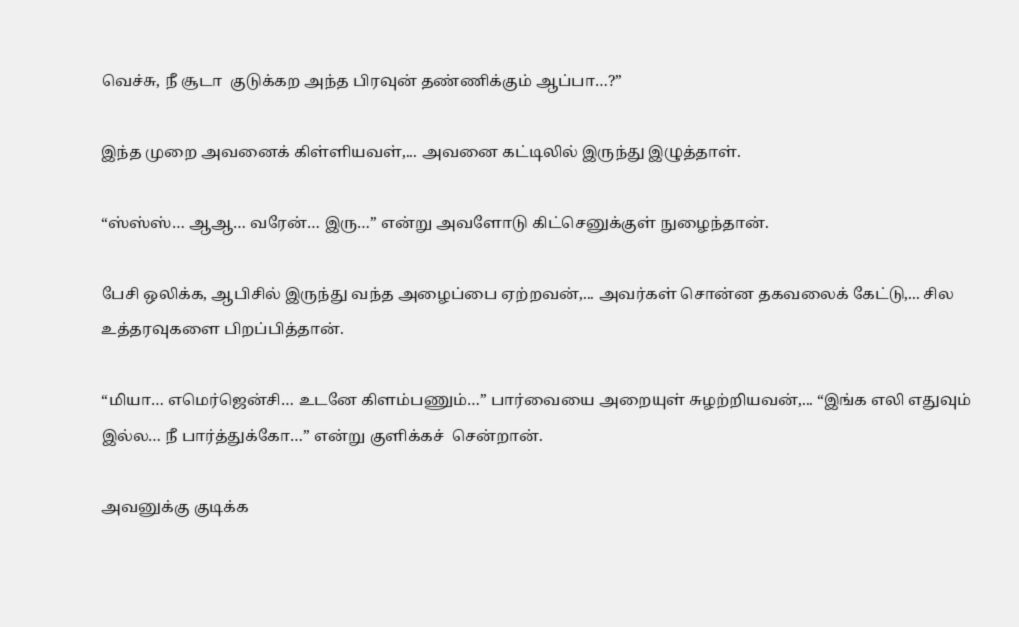வெச்சு, நீ சூடா  குடுக்கற அந்த பிரவுன் தண்ணிக்கும் ஆப்பா…?”

இந்த முறை அவனைக் கிள்ளியவள்,... அவனை கட்டிலில் இருந்து இழுத்தாள்.

“ஸ்ஸ்ஸ்… ஆஆ… வரேன்… இரு…” என்று அவளோடு கிட்செனுக்குள் நுழைந்தான்.

பேசி ஒலிக்க, ஆபிசில் இருந்து வந்த அழைப்பை ஏற்றவன்,... அவர்கள் சொன்ன தகவலைக் கேட்டு,... சில உத்தரவுகளை பிறப்பித்தான்.

“மியா… எமெர்ஜென்சி… உடனே கிளம்பணும்…” பார்வையை அறையுள் சுழற்றியவன்,... “இங்க எலி எதுவும் இல்ல… நீ பார்த்துக்கோ…” என்று குளிக்கச்  சென்றான்.

அவனுக்கு குடிக்க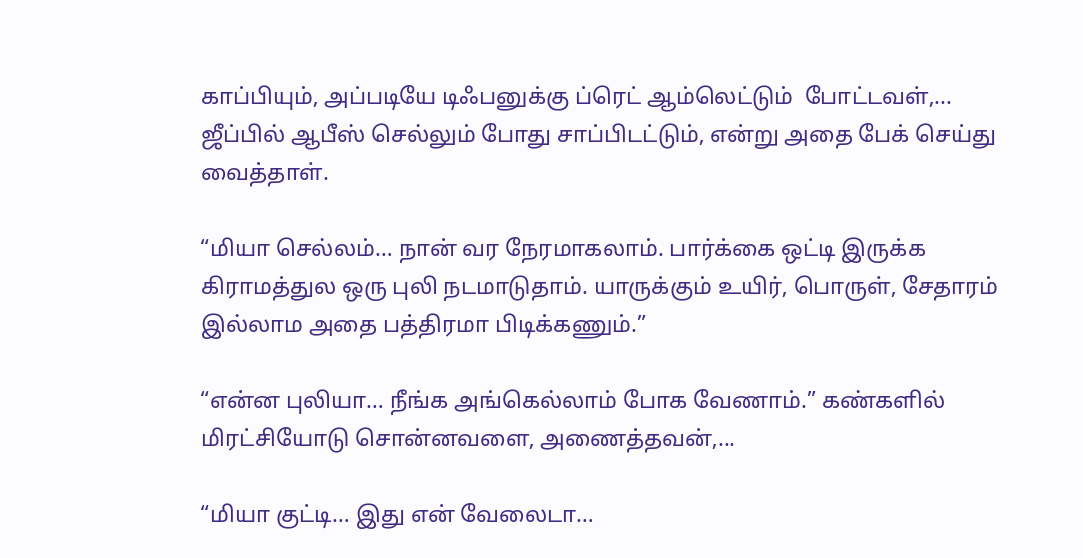காப்பியும், அப்படியே டிஃபனுக்கு ப்ரெட் ஆம்லெட்டும்  போட்டவள்,... ஜீப்பில் ஆபீஸ் செல்லும் போது சாப்பிடட்டும், என்று அதை பேக் செய்து வைத்தாள்.

“மியா செல்லம்… நான் வர நேரமாகலாம். பார்க்கை ஒட்டி இருக்க கிராமத்துல ஒரு புலி நடமாடுதாம். யாருக்கும் உயிர், பொருள், சேதாரம் இல்லாம அதை பத்திரமா பிடிக்கணும்.”

“என்ன புலியா… நீங்க அங்கெல்லாம் போக வேணாம்.” கண்களில் மிரட்சியோடு சொன்னவளை, அணைத்தவன்,...

“மியா குட்டி… இது என் வேலைடா…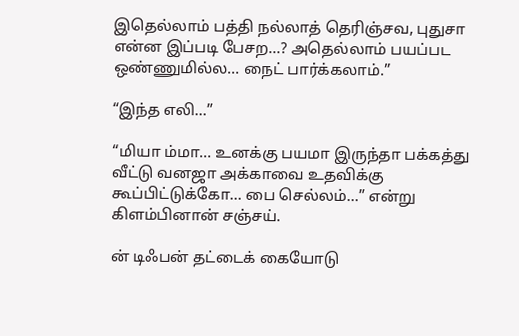இதெல்லாம் பத்தி நல்லாத் தெரிஞ்சவ, புதுசா என்ன இப்படி பேசற…? அதெல்லாம் பயப்பட ஒண்ணுமில்ல… நைட் பார்க்கலாம்.”

“இந்த எலி…”

“மியா ம்மா… உனக்கு பயமா இருந்தா பக்கத்து வீட்டு வனஜா அக்காவை உதவிக்கு கூப்பிட்டுக்கோ… பை செல்லம்…” என்று கிளம்பினான் சஞ்சய்.

ன் டிஃபன் தட்டைக் கையோடு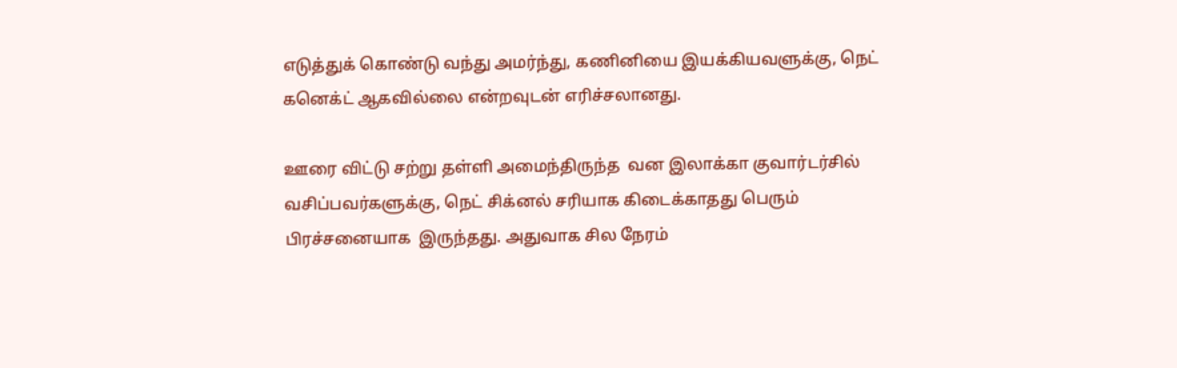எடுத்துக் கொண்டு வந்து அமர்ந்து, கணினியை இயக்கியவளுக்கு, நெட் கனெக்ட் ஆகவில்லை என்றவுடன் எரிச்சலானது.

ஊரை விட்டு சற்று தள்ளி அமைந்திருந்த  வன இலாக்கா குவார்டர்சில் வசிப்பவர்களுக்கு, நெட் சிக்னல் சரியாக கிடைக்காதது பெரும் பிரச்சனையாக  இருந்தது. அதுவாக சில நேரம்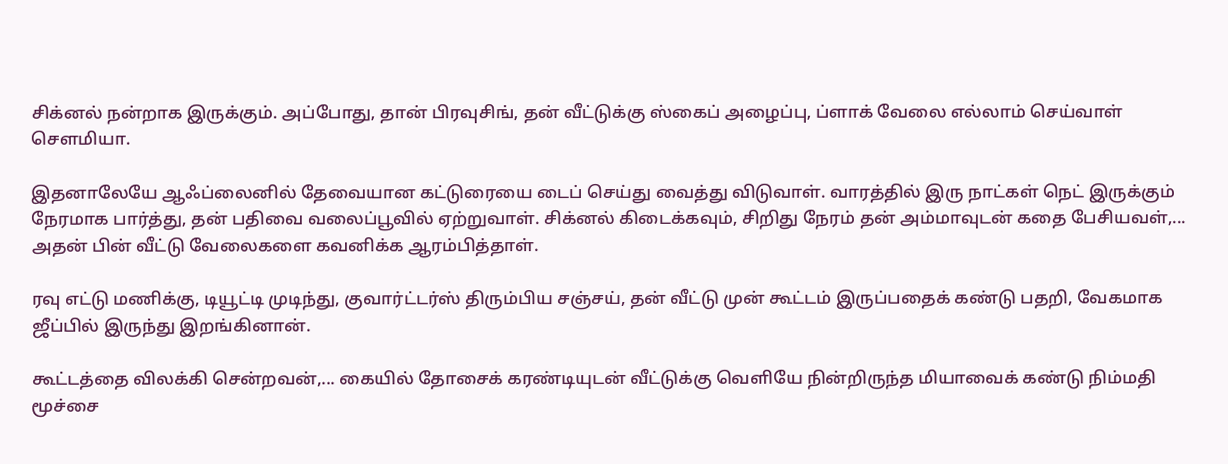சிக்னல் நன்றாக இருக்கும். அப்போது, தான் பிரவுசிங், தன் வீட்டுக்கு ஸ்கைப் அழைப்பு, ப்ளாக் வேலை எல்லாம் செய்வாள் சௌமியா.

இதனாலேயே ஆஃப்லைனில் தேவையான கட்டுரையை டைப் செய்து வைத்து விடுவாள். வாரத்தில் இரு நாட்கள் நெட் இருக்கும் நேரமாக பார்த்து, தன் பதிவை வலைப்பூவில் ஏற்றுவாள். சிக்னல் கிடைக்கவும், சிறிது நேரம் தன் அம்மாவுடன் கதை பேசியவள்,... அதன் பின் வீட்டு வேலைகளை கவனிக்க ஆரம்பித்தாள்.

ரவு எட்டு மணிக்கு, டியூட்டி முடிந்து, குவார்ட்டர்ஸ் திரும்பிய சஞ்சய், தன் வீட்டு முன் கூட்டம் இருப்பதைக் கண்டு பதறி, வேகமாக ஜீப்பில் இருந்து இறங்கினான்.

கூட்டத்தை விலக்கி சென்றவன்,... கையில் தோசைக் கரண்டியுடன் வீட்டுக்கு வெளியே நின்றிருந்த மியாவைக் கண்டு நிம்மதி மூச்சை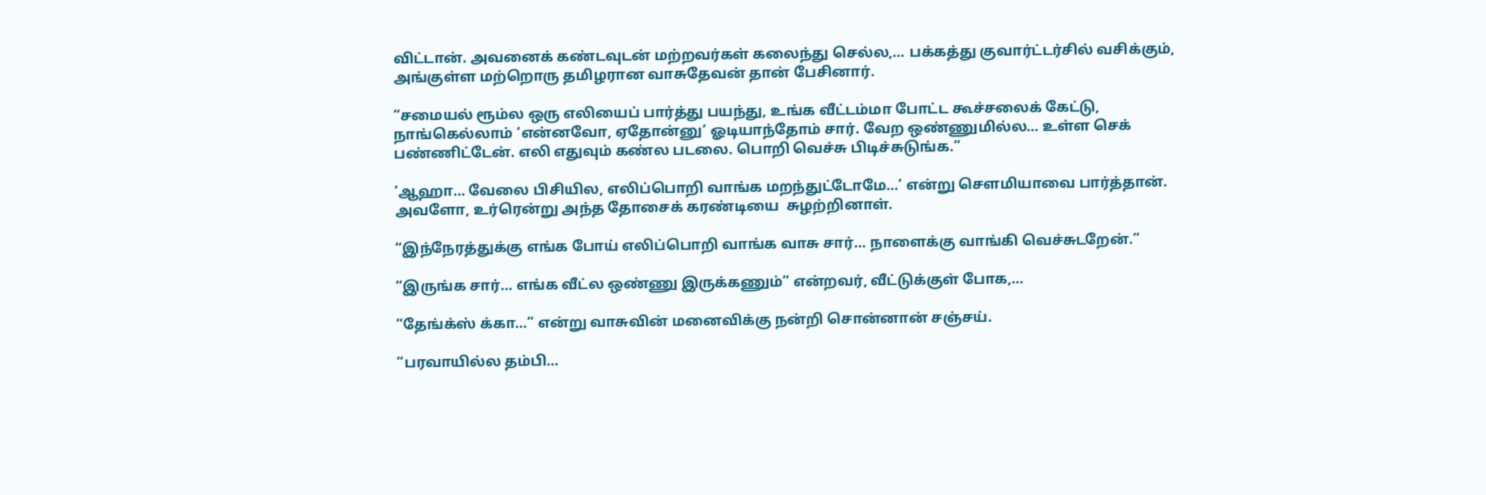விட்டான். அவனைக் கண்டவுடன் மற்றவர்கள் கலைந்து செல்ல,... பக்கத்து குவார்ட்டர்சில் வசிக்கும், அங்குள்ள மற்றொரு தமிழரான வாசுதேவன் தான் பேசினார்.

“சமையல் ரூம்ல ஒரு எலியைப் பார்த்து பயந்து, உங்க வீட்டம்மா போட்ட கூச்சலைக் கேட்டு, நாங்கெல்லாம் ‘என்னவோ, ஏதோன்னு’ ஓடியாந்தோம் சார். வேற ஒண்ணுமில்ல… உள்ள செக் பண்ணிட்டேன். எலி எதுவும் கண்ல படலை. பொறி வெச்சு பிடிச்சுடுங்க.”

‘ஆஹா… வேலை பிசியில, எலிப்பொறி வாங்க மறந்துட்டோமே…’ என்று சௌமியாவை பார்த்தான். அவளோ, உர்ரென்று அந்த தோசைக் கரண்டியை  சுழற்றினாள்.

“இந்நேரத்துக்கு எங்க போய் எலிப்பொறி வாங்க வாசு சார்… நாளைக்கு வாங்கி வெச்சுடறேன்.”

“இருங்க சார்… எங்க வீட்ல ஒண்ணு இருக்கணும்” என்றவர், வீட்டுக்குள் போக,...

“தேங்க்ஸ் க்கா…” என்று வாசுவின் மனைவிக்கு நன்றி சொன்னான் சஞ்சய்.

“பரவாயில்ல தம்பி…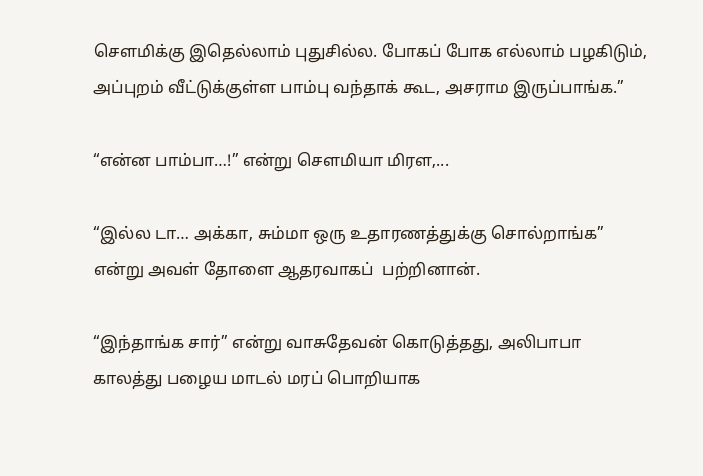சௌமிக்கு இதெல்லாம் புதுசில்ல. போகப் போக எல்லாம் பழகிடும், அப்புறம் வீட்டுக்குள்ள பாம்பு வந்தாக் கூட, அசராம இருப்பாங்க.”

“என்ன பாம்பா…!” என்று சௌமியா மிரள,...

“இல்ல டா… அக்கா, சும்மா ஒரு உதாரணத்துக்கு சொல்றாங்க” என்று அவள் தோளை ஆதரவாகப்  பற்றினான்.

“இந்தாங்க சார்” என்று வாசுதேவன் கொடுத்தது, அலிபாபா காலத்து பழைய மாடல் மரப் பொறியாக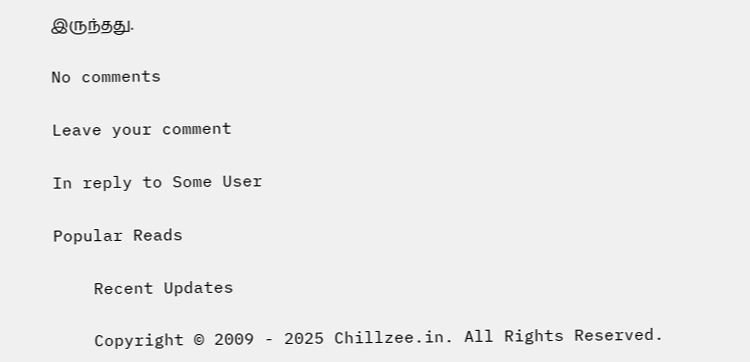இருந்தது.

No comments

Leave your comment

In reply to Some User

Popular Reads

    Recent Updates

    Copyright © 2009 - 2025 Chillzee.in. All Rights Reserved.